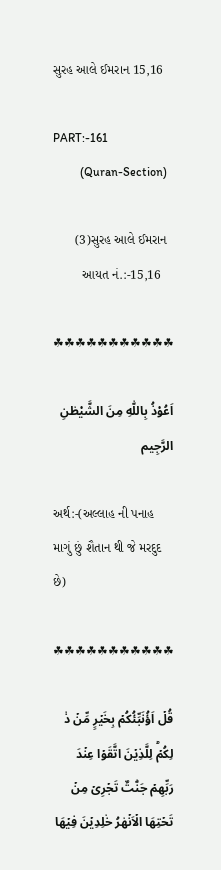સુરહ આલે ઈમરાન 15,16

PART:-161
         (Quran-Section)

      (3)સુરહ આલે ઈમરાન
        આયત નં.:-15,16

☘☘☘☘☘☘☘☘☘☘☘

اَعُوْذُ بِاللّٰهِ مِنَ الشَّيْطٰنِ الرَّجِيم

અર્થ:-(અલ્લાહ ની પનાહ માગું છું શૈતાન થી જે મરદુદ છે)

☘☘☘☘☘☘☘☘☘☘☘

قُلۡ اَؤُنَبِّئُكُمۡ بِخَيۡرٍ مِّنۡ ذٰ لِكُمۡ‌ؕ لِلَّذِيۡنَ اتَّقَوۡا عِنۡدَ رَبِّهِمۡ جَنّٰتٌ تَجۡرِىۡ مِنۡ تَحۡتِهَا الۡاَنۡهٰرُ خٰلِدِيۡنَ فِيۡهَا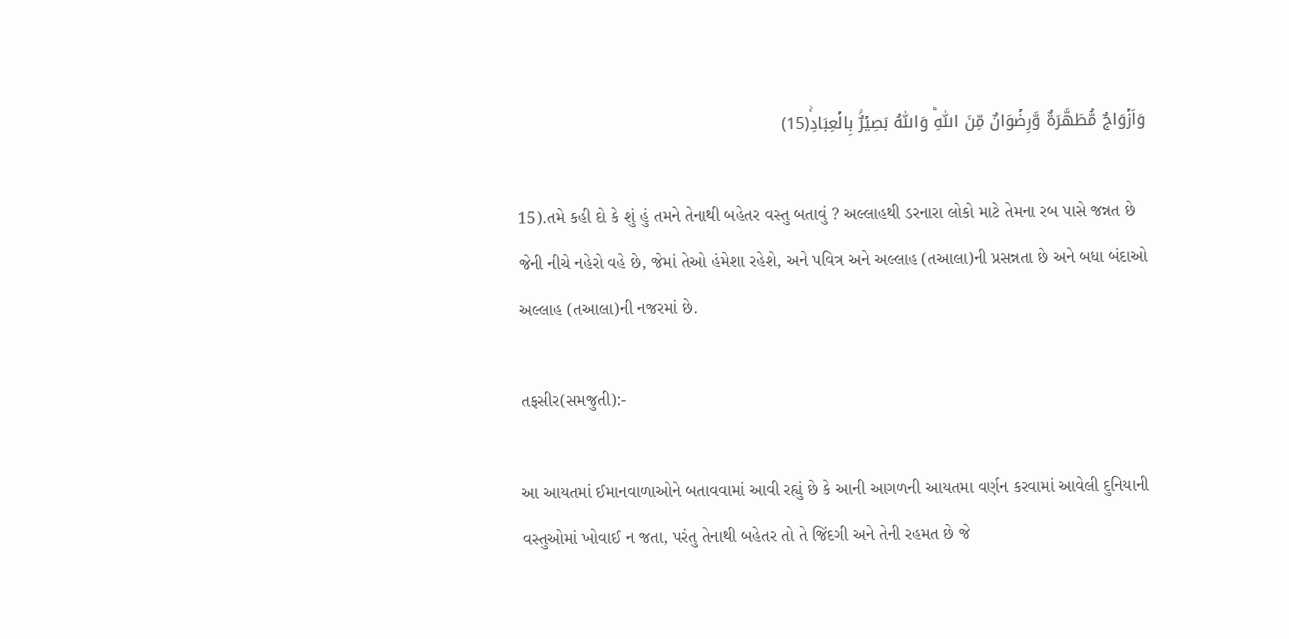وَاَزۡوَاجٌ مُّطَهَّرَةٌ وَّرِضۡوَانٌ مِّنَ اللّٰهِ‌ؕ وَاللّٰهُ بَصِيۡرٌۢ بِالۡعِبَادِ‌ۚ(15)

15).તમે કહી દો કે શું હું તમને તેનાથી બહેતર વસ્તુ બતાવું ? અલ્લાહથી ડરનારા લોકો માટે તેમના રબ પાસે જન્નત છે જેની નીચે નહેરો વહે છે, જેમાં તેઓ હંમેશા રહેશે, અને પવિત્ર અને અલ્લાહ (તઆલા)ની પ્રસન્નતા છે અને બધા બંદાઓ અલ્લાહ (તઆલા)ની નજરમાં છે.

તફસીર(સમજુતી):-

આ આયતમાં ઈમાનવાળાઓને બતાવવામાં આવી રહ્યું છે કે આની આગળની આયતમા વર્ણન કરવામાં આવેલી દુનિયાની વસ્તુઓમાં ખોવાઈ ન જતા, પરંતુ તેનાથી બહેતર તો તે જિંદગી અને તેની રહમત છે જે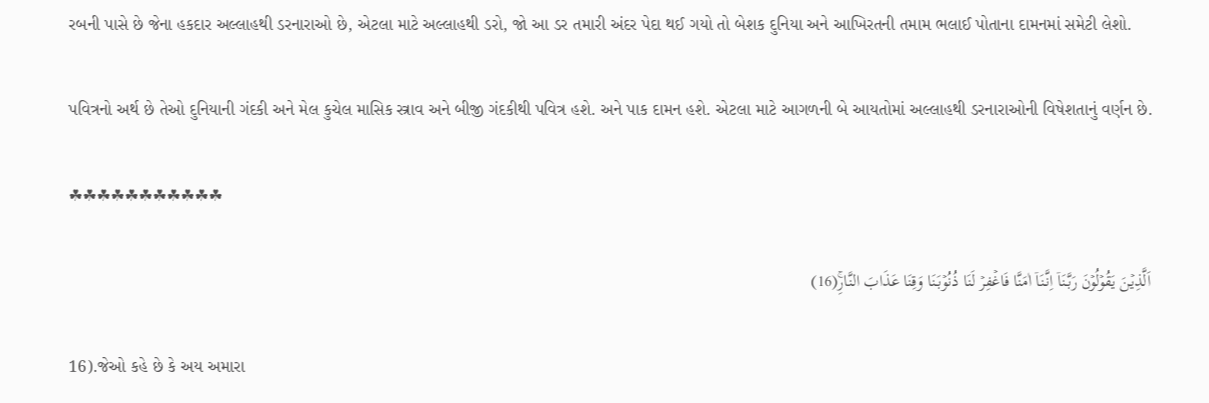રબની પાસે છે જેના હકદાર અલ્લાહથી ડરનારાઓ છે, એટલા માટે અલ્લાહથી ડરો, જો આ ડર તમારી અંદર પેદા થઈ ગયો તો બેશક દુનિયા અને આખિરતની તમામ ભલાઈ પોતાના દામનમાં સમેટી લેશો.

પવિત્રનો અર્થ છે તેઓ દુનિયાની ગંદકી અને મેલ કુચેલ માસિક સ્ત્રાવ અને બીજી ગંદકીથી પવિત્ર હશે. અને પાક દામન હશે. એટલા માટે આગળની બે આયતોમાં અલ્લાહથી ડરનારાઓની વિષેશતાનું વર્ણન છે.

☘☘☘☘☘☘☘☘☘☘☘

اَلَّذِيۡنَ يَقُوۡلُوۡنَ رَبَّنَاۤ اِنَّنَاۤ اٰمَنَّا فَاغۡفِرۡ لَنَا ذُنُوۡبَنَا وَقِنَا عَذَابَ النَّارِ‌ۚ(16)

16).જેઓ કહે છે કે અય અમારા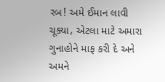રબ! અમે ઈમાન લાવી ચૂક્યા, એટલા માટે અમારા ગુનાહોને માફ કરી દે અને અમને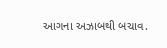આગના અઝાબથી બચાવ.